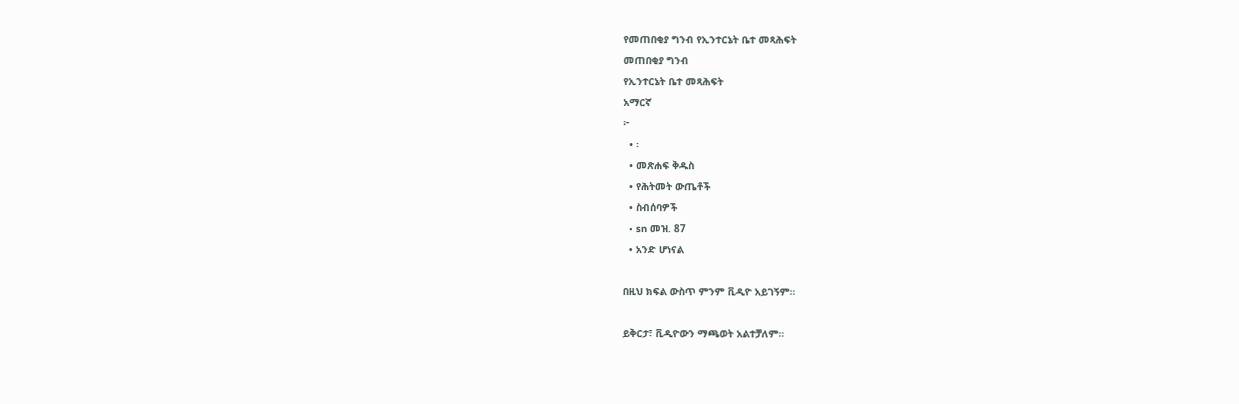የመጠበቂያ ግንብ የኢንተርኔት ቤተ መጻሕፍት
መጠበቂያ ግንብ
የኢንተርኔት ቤተ መጻሕፍት
አማርኛ
፦
  • ፡
  • መጽሐፍ ቅዱስ
  • የሕትመት ውጤቶች
  • ስብሰባዎች
  • sn መዝ. 87
  • አንድ ሆነናል

በዚህ ክፍል ውስጥ ምንም ቪዲዮ አይገኝም።

ይቅርታ፣ ቪዲዮውን ማጫወት አልተቻለም።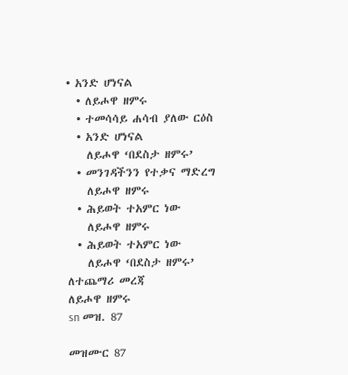• አንድ ሆነናል
  • ለይሖዋ ዘምሩ
  • ተመሳሳይ ሐሳብ ያለው ርዕስ
  • አንድ ሆነናል
    ለይሖዋ ‘በደስታ ዘምሩ’
  • መንገዳችንን የተቃና ማድረግ
    ለይሖዋ ዘምሩ
  • ሕይወት ተአምር ነው
    ለይሖዋ ዘምሩ
  • ሕይወት ተአምር ነው
    ለይሖዋ ‘በደስታ ዘምሩ’
ለተጨማሪ መረጃ
ለይሖዋ ዘምሩ
sn መዝ. 87

መዝሙር 87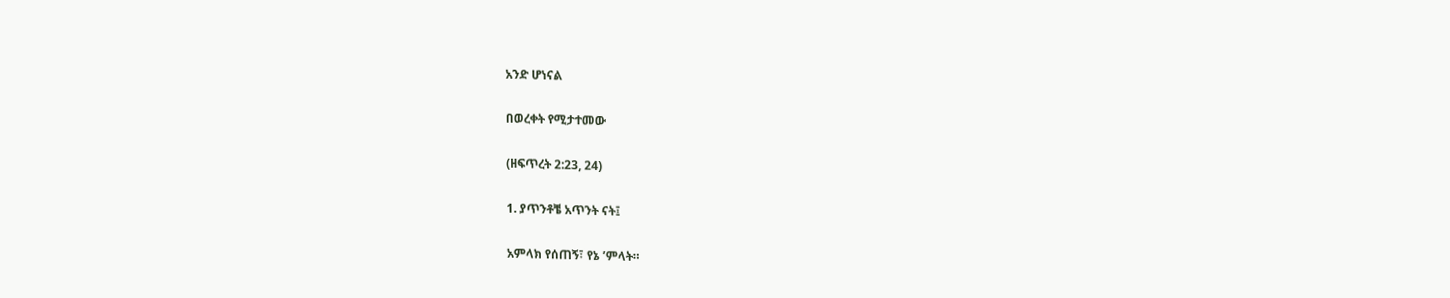አንድ ሆነናል

በወረቀት የሚታተመው

(ዘፍጥረት 2:23, 24)

1. ያጥንቶቼ አጥንት ናት፤

አምላክ የሰጠኝ፣ የኔ ’ምላት።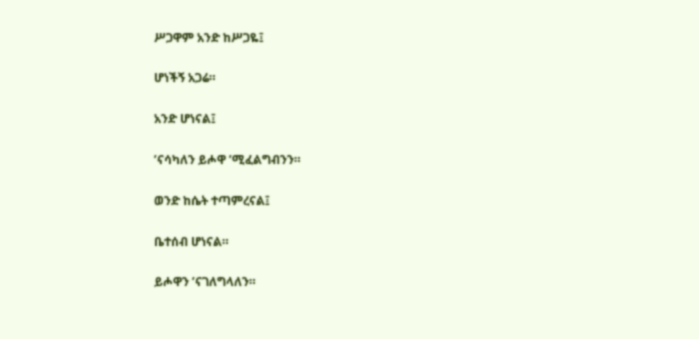ሥጋዋም አንድ ከሥጋዬ፤

ሆነችኝ አጋሬ።

አንድ ሆነናል፤

’ናሳካለን ይሖዋ ’ሚፈልግብንን።

ወንድ ከሴት ተጣምረናል፤

ቤተሰብ ሆነናል።

ይሖዋን ’ናገለግላለን።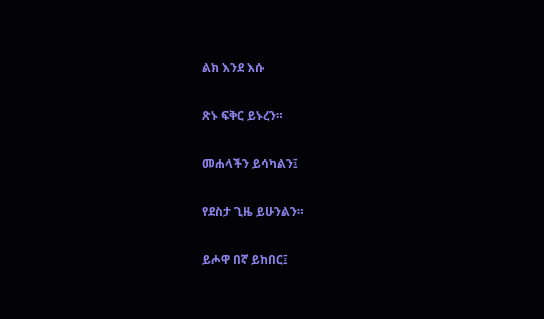ልክ እንደ እሱ

ጽኑ ፍቅር ይኑረን።

መሐላችን ይሳካልን፤

የደስታ ጊዜ ይሁንልን።

ይሖዋ በኛ ይከበር፤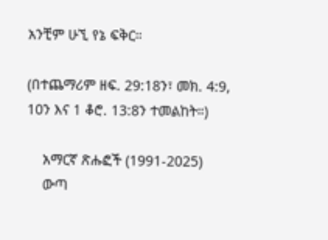አንቺም ሁኚ የኔ ፍቅር።

(በተጨማሪም ዘፍ. 29:18ን፣ መክ. 4:9, 10ን እና 1 ቆሮ. 13:8ን ተመልከት።)

    አማርኛ ጽሑፎች (1991-2025)
    ውጣ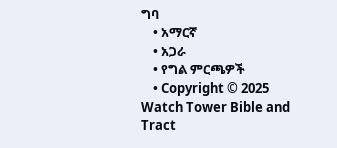ግባ
    • አማርኛ
    • አጋራ
    • የግል ምርጫዎች
    • Copyright © 2025 Watch Tower Bible and Tract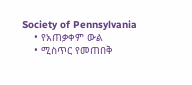Society of Pennsylvania
    • የአጠቃቀም ውል
    • ሚስጥር የመጠበቅ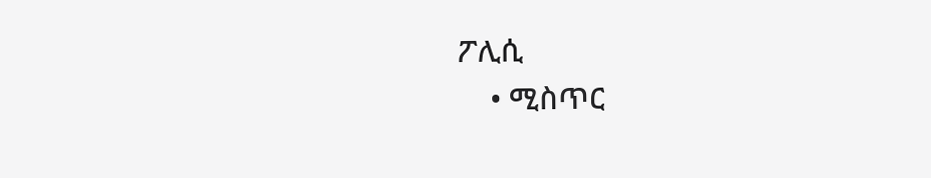ፖሊሲ
    • ሚስጥር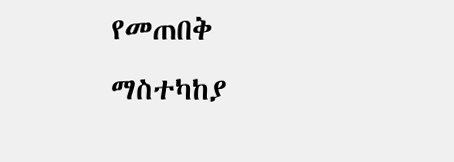የመጠበቅ ማስተካከያ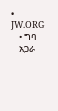• JW.ORG
    • ግባ
    አጋራ